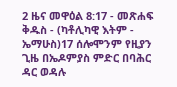2 ዜና መዋዕል 8:17 - መጽሐፍ ቅዱስ - (ካቶሊካዊ እትም - ኤማሁስ)17 ሰሎሞንም የዚያን ጊዜ በኤዶምያስ ምድር በባሕር ዳር ወዳሉ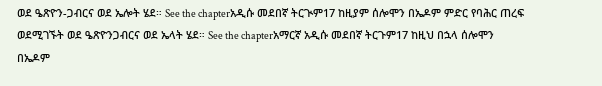ወደ ዔጽዮን-ጋብርና ወደ ኤሎት ሄደ። See the chapterአዲሱ መደበኛ ትርጒም17 ከዚያም ሰሎሞን በኤዶም ምድር የባሕር ጠረፍ ወደሚገኙት ወደ ዔጽዮንጋብርና ወደ ኤላት ሄደ። See the chapterአማርኛ አዲሱ መደበኛ ትርጉም17 ከዚህ በኋላ ሰሎሞን በኤዶም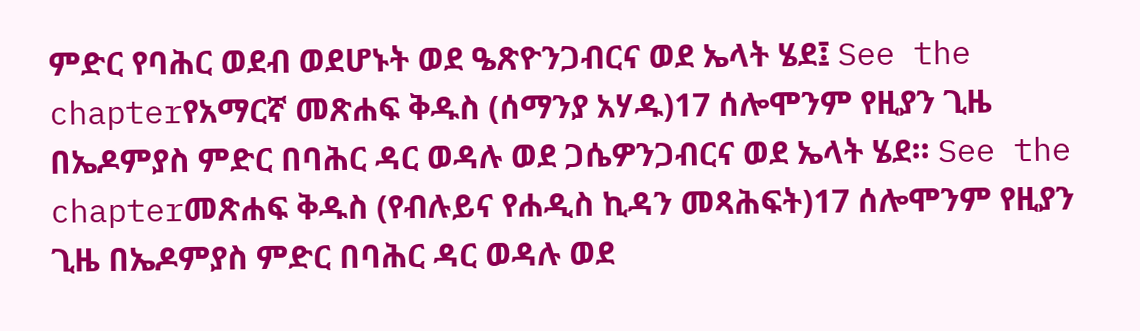ምድር የባሕር ወደብ ወደሆኑት ወደ ዔጽዮንጋብርና ወደ ኤላት ሄደ፤ See the chapterየአማርኛ መጽሐፍ ቅዱስ (ሰማንያ አሃዱ)17 ሰሎሞንም የዚያን ጊዜ በኤዶምያስ ምድር በባሕር ዳር ወዳሉ ወደ ጋሴዎንጋብርና ወደ ኤላት ሄደ። See the chapterመጽሐፍ ቅዱስ (የብሉይና የሐዲስ ኪዳን መጻሕፍት)17 ሰሎሞንም የዚያን ጊዜ በኤዶምያስ ምድር በባሕር ዳር ወዳሉ ወደ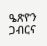ዔጽዮን ጋብርና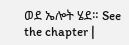ወደ ኤሎት ሄደ። See the chapter |